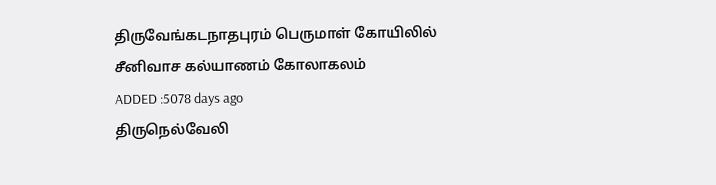திருவேங்கடநாதபுரம் பெருமாள் கோயிலில் சீனிவாச கல்யாணம் கோலாகலம்
ADDED :5078 days ago
திருநெல்வேலி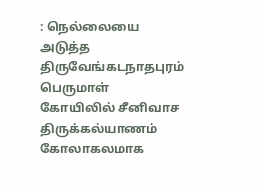: நெல்லையை அடுத்த திருவேங்கடநாதபுரம் பெருமாள் கோயிலில் சீனிவாச திருக்கல்யாணம் கோலாகலமாக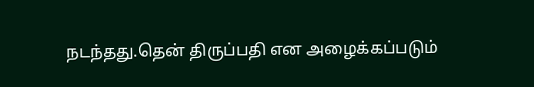நடந்தது.தென் திருப்பதி என அழைக்கப்படும்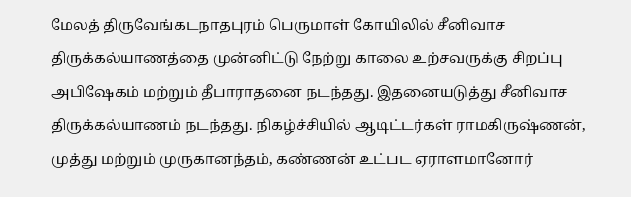மேலத் திருவேங்கடநாதபுரம் பெருமாள் கோயிலில் சீனிவாச திருக்கல்யாணத்தை முன்னிட்டு நேற்று காலை உற்சவருக்கு சிறப்பு அபிஷேகம் மற்றும் தீபாராதனை நடந்தது. இதனையடுத்து சீனிவாச திருக்கல்யாணம் நடந்தது. நிகழ்ச்சியில் ஆடிட்டர்கள் ராமகிருஷ்ணன், முத்து மற்றும் முருகானந்தம், கண்ணன் உட்பட ஏராளமானோர்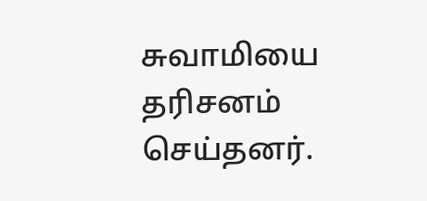சுவாமியை தரிசனம் செய்தனர்.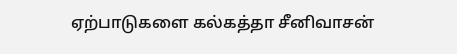ஏற்பாடுகளை கல்கத்தா சீனிவாசன்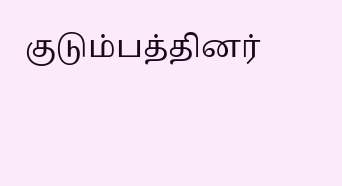குடும்பத்தினர்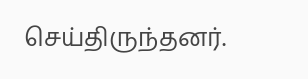செய்திருந்தனர்.